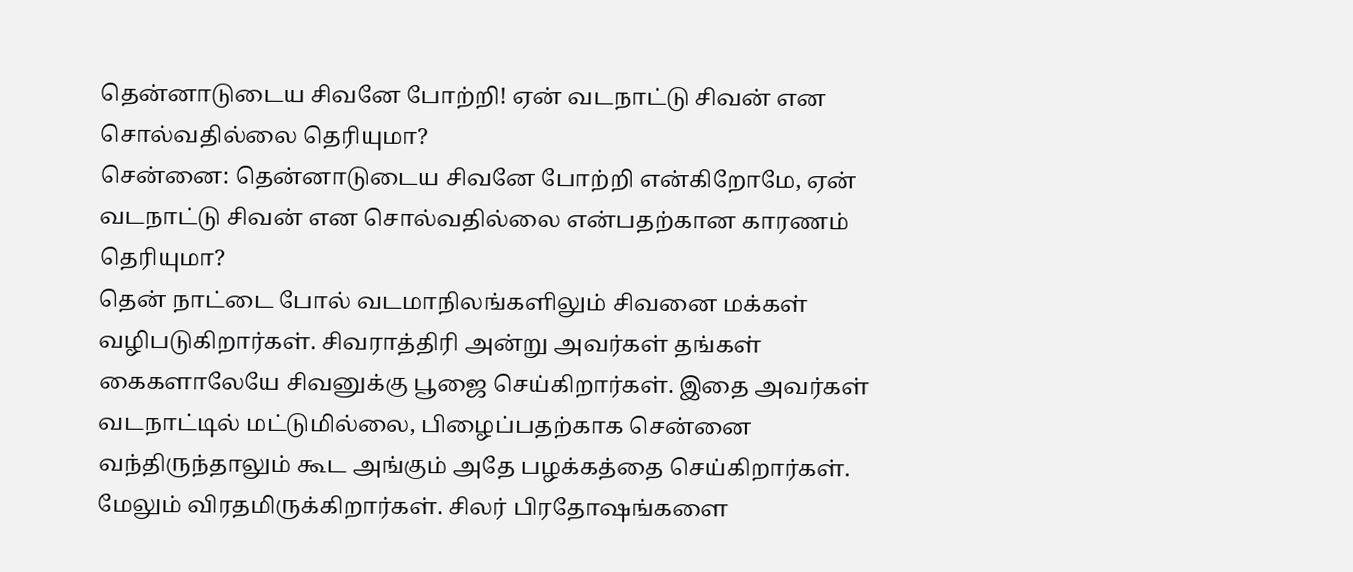தென்னாடுடைய சிவனே போற்றி! ஏன் வடநாட்டு சிவன் என சொல்வதில்லை தெரியுமா?
சென்னை: தென்னாடுடைய சிவனே போற்றி என்கிறோமே, ஏன் வடநாட்டு சிவன் என சொல்வதில்லை என்பதற்கான காரணம் தெரியுமா?
தென் நாட்டை போல் வடமாநிலங்களிலும் சிவனை மக்கள் வழிபடுகிறார்கள். சிவராத்திரி அன்று அவர்கள் தங்கள் கைகளாலேயே சிவனுக்கு பூஜை செய்கிறார்கள். இதை அவர்கள் வடநாட்டில் மட்டுமில்லை, பிழைப்பதற்காக சென்னை வந்திருந்தாலும் கூட அங்கும் அதே பழக்கத்தை செய்கிறார்கள். மேலும் விரதமிருக்கிறார்கள். சிலர் பிரதோஷங்களை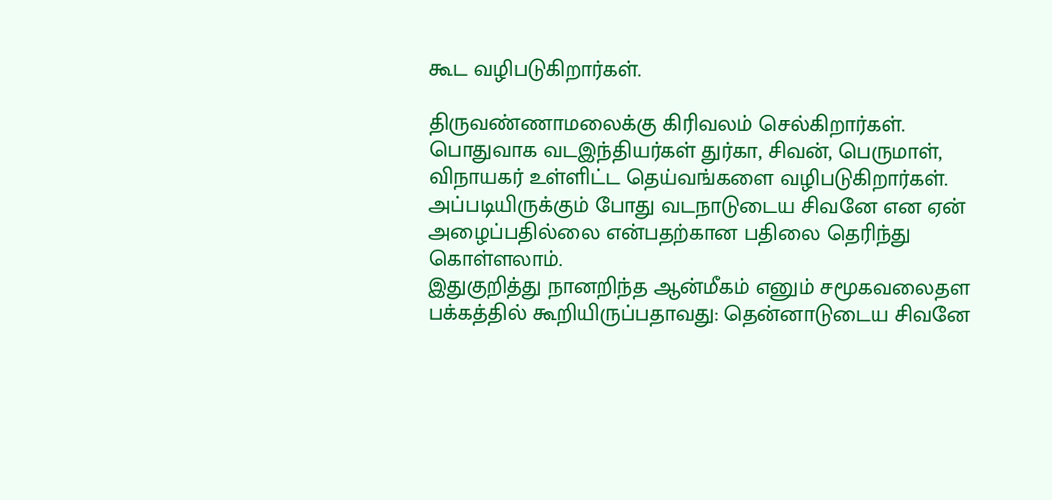கூட வழிபடுகிறார்கள்.

திருவண்ணாமலைக்கு கிரிவலம் செல்கிறார்கள். பொதுவாக வடஇந்தியர்கள் துர்கா, சிவன், பெருமாள், விநாயகர் உள்ளிட்ட தெய்வங்களை வழிபடுகிறார்கள். அப்படியிருக்கும் போது வடநாடுடைய சிவனே என ஏன் அழைப்பதில்லை என்பதற்கான பதிலை தெரிந்து கொள்ளலாம்.
இதுகுறித்து நானறிந்த ஆன்மீகம் எனும் சமூகவலைதள பக்கத்தில் கூறியிருப்பதாவது: தென்னாடுடைய சிவனே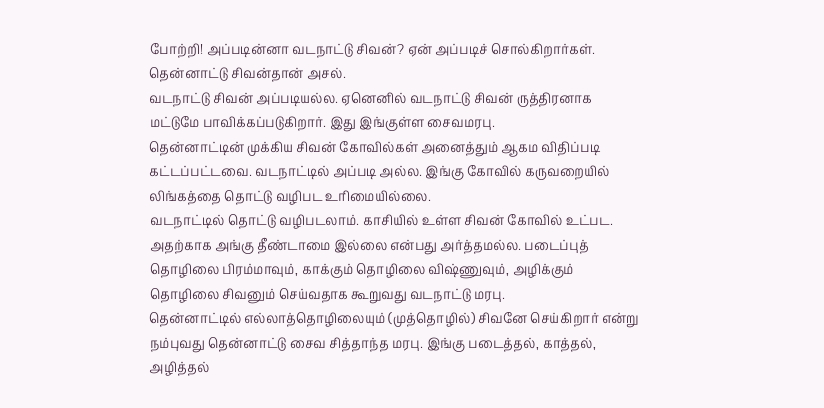போற்றி! அப்படின்னா வடநாட்டு சிவன்? ஏன் அப்படிச் சொல்கிறார்கள். தென்னாட்டு சிவன்தான் அசல்.
வடநாட்டு சிவன் அப்படியல்ல. ஏனெனில் வடநாட்டு சிவன் ருத்திரனாக மட்டுமே பாவிக்கப்படுகிறார். இது இங்குள்ள சைவமரபு.
தென்னாட்டின் முக்கிய சிவன் கோவில்கள் அனைத்தும் ஆகம விதிப்படி கட்டப்பட்டவை. வடநாட்டில் அப்படி அல்ல. இங்கு கோவில் கருவறையில் லிங்கத்தை தொட்டு வழிபட உரிமையில்லை.
வடநாட்டில் தொட்டு வழிபடலாம். காசியில் உள்ள சிவன் கோவில் உட்பட.
அதற்காக அங்கு தீண்டாமை இல்லை என்பது அர்த்தமல்ல. படைப்புத் தொழிலை பிரம்மாவும், காக்கும் தொழிலை விஷ்ணுவும், அழிக்கும் தொழிலை சிவனும் செய்வதாக கூறுவது வடநாட்டு மரபு.
தென்னாட்டில் எல்லாத்தொழிலையும் (முத்தொழில்) சிவனே செய்கிறார் என்று நம்புவது தென்னாட்டு சைவ சித்தாந்த மரபு. இங்கு படைத்தல், காத்தல், அழித்தல்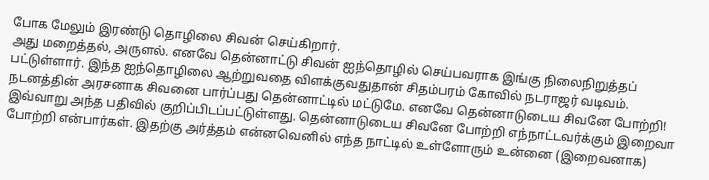போக மேலும் இரண்டு தொழிலை சிவன் செய்கிறார்.
அது மறைத்தல், அருளல். எனவே தென்னாட்டு சிவன் ஐந்தொழில் செய்பவராக இங்கு நிலைநிறுத்தப் பட்டுள்ளார். இந்த ஐந்தொழிலை ஆற்றுவதை விளக்குவதுதான் சிதம்பரம் கோவில் நடராஜர் வடிவம். நடனத்தின் அரசனாக சிவனை பார்ப்பது தென்னாட்டில் மட்டுமே. எனவே தென்னாடுடைய சிவனே போற்றி! இவ்வாறு அந்த பதிவில் குறிப்பிடப்பட்டுள்ளது. தென்னாடுடைய சிவனே போற்றி எந்நாட்டவர்க்கும் இறைவா போற்றி என்பார்கள். இதற்கு அர்த்தம் என்னவெனில் எந்த நாட்டில் உள்ளோரும் உன்னை (இறைவனாக)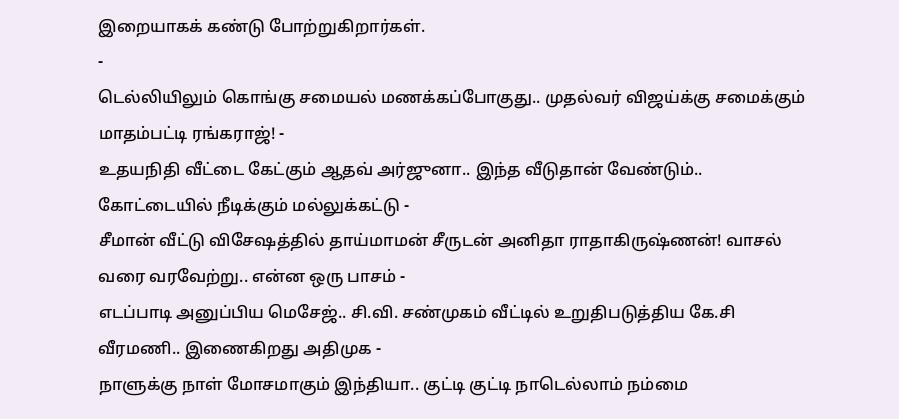இறையாகக் கண்டு போற்றுகிறார்கள்.
-
டெல்லியிலும் கொங்கு சமையல் மணக்கப்போகுது.. முதல்வர் விஜய்க்கு சமைக்கும் மாதம்பட்டி ரங்கராஜ்! -
உதயநிதி வீட்டை கேட்கும் ஆதவ் அர்ஜுனா.. இந்த வீடுதான் வேண்டும்.. கோட்டையில் நீடிக்கும் மல்லுக்கட்டு -
சீமான் வீட்டு விசேஷத்தில் தாய்மாமன் சீருடன் அனிதா ராதாகிருஷ்ணன்! வாசல் வரை வரவேற்று.. என்ன ஒரு பாசம் -
எடப்பாடி அனுப்பிய மெசேஜ்.. சி.வி. சண்முகம் வீட்டில் உறுதிபடுத்திய கே.சி வீரமணி.. இணைகிறது அதிமுக -
நாளுக்கு நாள் மோசமாகும் இந்தியா.. குட்டி குட்டி நாடெல்லாம் நம்மை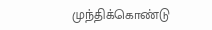முந்திக்கொண்டு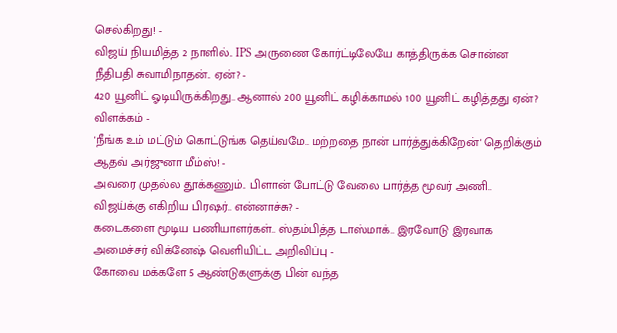செல்கிறது! -
விஜய் நியமித்த 2 நாளில்.. IPS அருணை கோர்ட்டிலேயே காத்திருக்க சொன்ன நீதிபதி சுவாமிநாதன்.. ஏன்? -
420 யூனிட் ஓடியிருக்கிறது.. ஆனால் 200 யூனிட் கழிக்காமல் 100 யூனிட் கழித்தது ஏன்? விளக்கம் -
'நீங்க உம் மட்டும் கொட்டுங்க தெய்வமே.. மற்றதை நான் பார்த்துக்கிறேன்' தெறிக்கும் ஆதவ் அர்ஜுனா மீம்ஸ்! -
அவரை முதல்ல தூக்கணும்.. பிளான் போட்டு வேலை பார்த்த மூவர் அணி.. விஜய்க்கு எகிறிய பிரஷர்.. என்னாச்சு? -
கடைகளை மூடிய பணியாளர்கள்.. ஸ்தம்பித்த டாஸ்மாக்.. இரவோடு இரவாக அமைச்சர் விக்னேஷ் வெளியிட்ட அறிவிப்பு -
கோவை மக்களே 5 ஆண்டுகளுக்கு பின் வந்த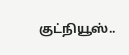குட்நியூஸ்..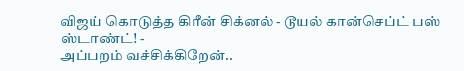விஜய் கொடுத்த கிரீன் சிக்னல் - டூயல் கான்செப்ட் பஸ் ஸ்டாண்ட்! -
அப்பறம் வச்சிக்கிறேன்..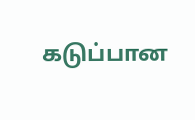கடுப்பான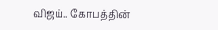விஜய்.. கோபத்தின்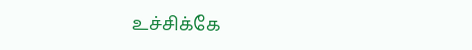உச்சிக்கே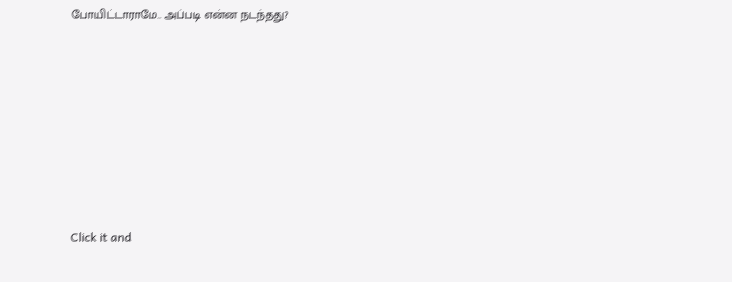போயிட்டாராமே.. அப்படி என்ன நடந்தது?












Click it and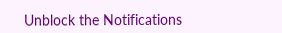Unblock the Notifications